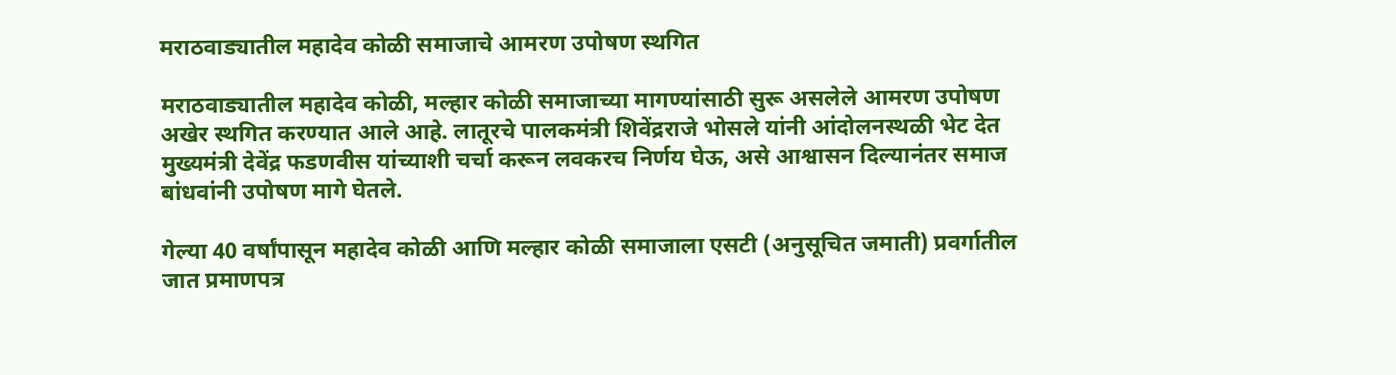मराठवाड्यातील महादेव कोळी समाजाचे आमरण उपोषण स्थगित

मराठवाड्यातील महादेव कोळी, मल्हार कोळी समाजाच्या मागण्यांसाठी सुरू असलेले आमरण उपोषण अखेर स्थगित करण्यात आले आहे. लातूरचे पालकमंत्री शिवेंद्रराजे भोसले यांनी आंदोलनस्थळी भेट देत मुख्यमंत्री देवेंद्र फडणवीस यांच्याशी चर्चा करून लवकरच निर्णय घेऊ, असे आश्वासन दिल्यानंतर समाज बांधवांनी उपोषण मागे घेतले.

गेल्या 40 वर्षांपासून महादेव कोळी आणि मल्हार कोळी समाजाला एसटी (अनुसूचित जमाती) प्रवर्गातील जात प्रमाणपत्र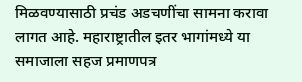मिळवण्यासाठी प्रचंड अडचणींचा सामना करावा लागत आहे. महाराष्ट्रातील इतर भागांमध्ये या समाजाला सहज प्रमाणपत्र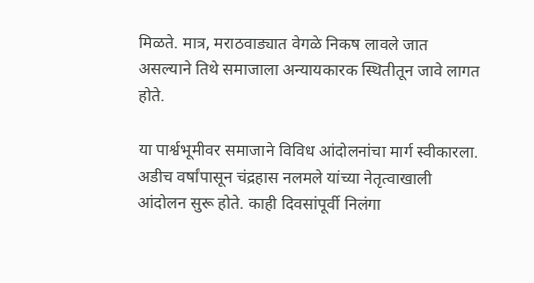मिळते. मात्र, मराठवाड्यात वेगळे निकष लावले जात असल्याने तिथे समाजाला अन्यायकारक स्थितीतून जावे लागत होते.

या पार्श्वभूमीवर समाजाने विविध आंदोलनांचा मार्ग स्वीकारला. अडीच वर्षांपासून चंद्रहास नलमले यांच्या नेतृत्वाखाली आंदोलन सुरू होते. काही दिवसांपूर्वी निलंगा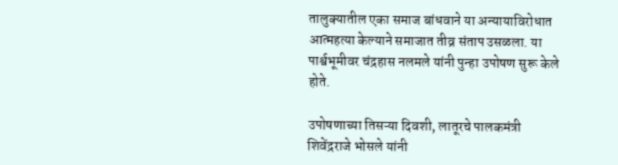तालुक्यातील एका समाज बांधवाने या अन्यायाविरोधात आत्महत्या केल्याने समाजात तीव्र संताप उसळला. या पार्श्वभूमीवर चंद्रहास नलमले यांनी पुन्हा उपोषण सुरू केले होते.

उपोषणाच्या तिसऱ्या दिवशी, लातूरचे पालकमंत्री शिवेंद्रराजे भोसले यांनी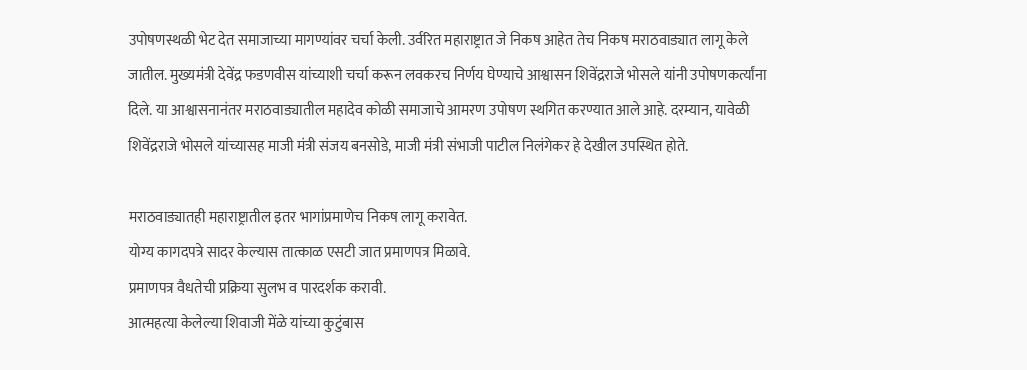उपोषणस्थळी भेट देत समाजाच्या मागण्यांवर चर्चा केली. उर्वरित महाराष्ट्रात जे निकष आहेत तेच निकष मराठवाड्यात लागू केले जातील. मुख्यमंत्री देवेंद्र फडणवीस यांच्याशी चर्चा करून लवकरच निर्णय घेण्याचे आश्वासन शिवेंद्रराजे भोसले यांनी उपोषणकर्त्यांना दिले. या आश्वासनानंतर मराठवाड्यातील महादेव कोळी समाजाचे आमरण उपोषण स्थगित करण्यात आले आहे. दरम्यान, यावेळी शिवेंद्रराजे भोसले यांच्यासह माजी मंत्री संजय बनसोडे, माजी मंत्री संभाजी पाटील निलंगेकर हे देखील उपस्थित होते.

मराठवाड्यातही महाराष्ट्रातील इतर भागांप्रमाणेच निकष लागू करावेत.
योग्य कागदपत्रे सादर केल्यास तात्काळ एसटी जात प्रमाणपत्र मिळावे.
प्रमाणपत्र वैधतेची प्रक्रिया सुलभ व पारदर्शक करावी.
आत्महत्या केलेल्या शिवाजी मेंळे यांच्या कुटुंबास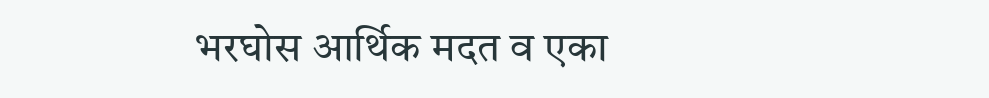भरघोस आर्थिक मदत व एका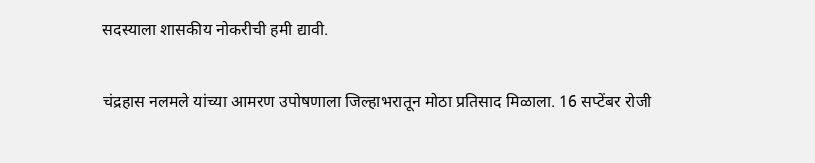सदस्याला शासकीय नोकरीची हमी द्यावी.

चंद्रहास नलमले यांच्या आमरण उपोषणाला जिल्हाभरातून मोठा प्रतिसाद मिळाला. 16 सप्टेंबर रोजी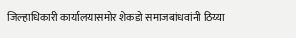जिल्हाधिकारी कार्यालयासमोर शेकडो समाजबांधवांनी ठिय्या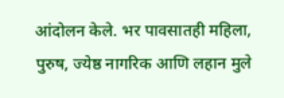आंदोलन केले. भर पावसातही महिला, पुरुष, ज्येष्ठ नागरिक आणि लहान मुले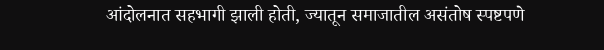आंदोलनात सहभागी झाली होती, ज्यातून समाजातील असंतोष स्पष्टपणे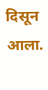दिसून आला.